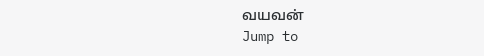வயவன்
Jump to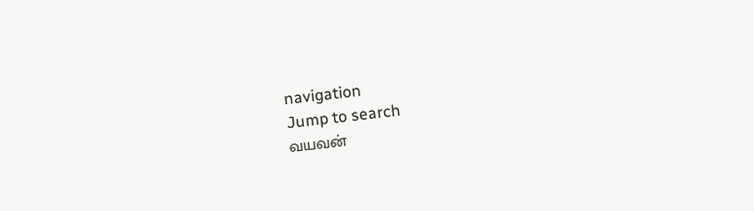navigation
Jump to search
வயவன்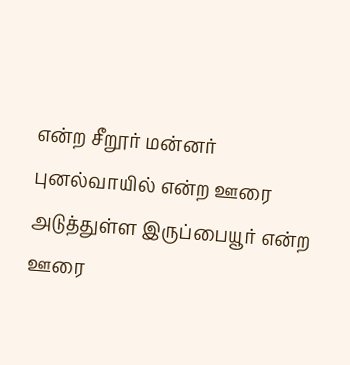என்ற சீறூர் மன்னர் புனல்வாயில் என்ற ஊரை அடுத்துள்ள இருப்பையூர் என்ற ஊரை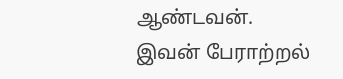ஆண்டவன். இவன் பேராற்றல்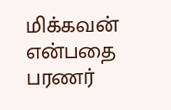மிக்கவன் என்பதை பரணர்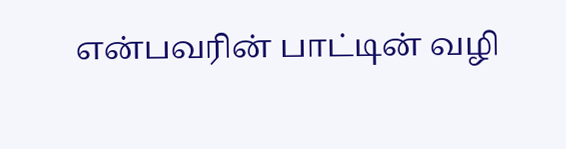என்பவரின் பாட்டின் வழி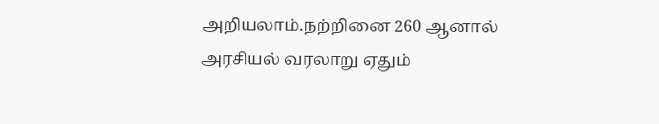அறியலாம்.நற்றினை 260 ஆனால் அரசியல் வரலாறு ஏதும்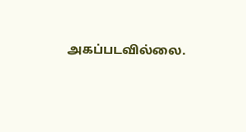அகப்படவில்லை.